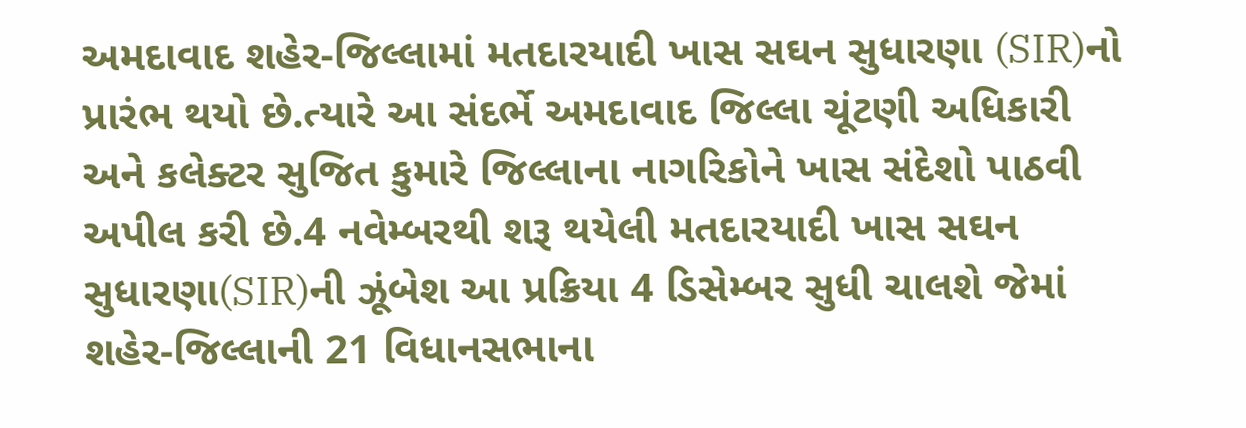અમદાવાદ શહેર-જિલ્લામાં મતદારયાદી ખાસ સઘન સુધારણા (SIR)નો પ્રારંભ થયો છે.ત્યારે આ સંદર્ભે અમદાવાદ જિલ્લા ચૂંટણી અધિકારી અને કલેક્ટર સુજિત કુમારે જિલ્લાના નાગરિકોને ખાસ સંદેશો પાઠવી અપીલ કરી છે.4 નવેમ્બરથી શરૂ થયેલી મતદારયાદી ખાસ સઘન સુધારણા(SIR)ની ઝૂંબેશ આ પ્રક્રિયા 4 ડિસેમ્બર સુધી ચાલશે જેમાં શહેર-જિલ્લાની 21 વિધાનસભાના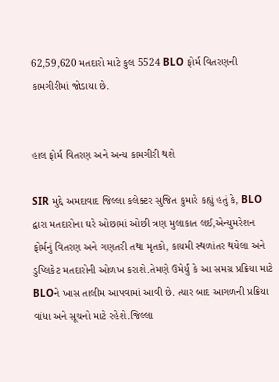62,59,620 મતદારો માટે કુલ 5524 BLO ફોર્મ વિતરણની કામગીરીમાં જોડાયા છે.


હાલ ફોર્મ વિતરણ અને અન્ય કામગીરી થશે

SIR મુદ્દે અમદાવાદ જિલ્લા કલેક્ટર સુજિત કુમારે કહ્યું હતું કે, BLO દ્વારા મતદારોના ઘરે ઓછામાં ઓછી ત્રણ મુલાકાત લઈ,એન્યુમરેશન ફોર્મનું વિતરણ અને ગણતરી તથા મૃતકો, કાયમી સ્થળાંતર થયેલા અને ડુપ્લિકેટ મતદારોની ઓળખ કરાશે.તેમણે ઉમેર્યું કે આ સમગ્ર પ્રક્રિયા માટે BLOને ખાસ તાલીમ આપવામાં આવી છે. ત્યાર બાદ આગળની પ્રક્રિયા વાંધા અને સૂચનો માટે રહેશે.જિલ્લા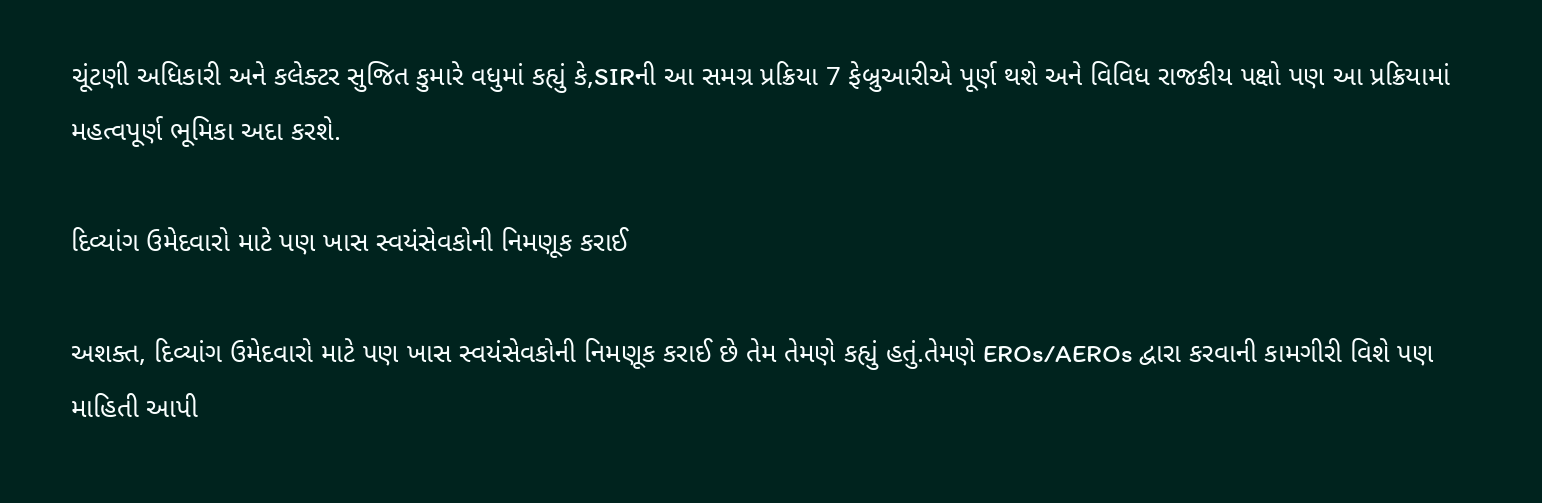ચૂંટણી અધિકારી અને કલેક્ટર સુજિત કુમારે વધુમાં કહ્યું કે,SIRની આ સમગ્ર પ્રક્રિયા 7 ફેબ્રુઆરીએ પૂર્ણ થશે અને વિવિધ રાજકીય પક્ષો પણ આ પ્રક્રિયામાં મહત્વપૂર્ણ ભૂમિકા અદા કરશે.

દિવ્યાંગ ઉમેદવારો માટે પણ ખાસ સ્વયંસેવકોની નિમણૂક કરાઈ

અશક્ત, દિવ્યાંગ ઉમેદવારો માટે પણ ખાસ સ્વયંસેવકોની નિમણૂક કરાઈ છે તેમ તેમણે કહ્યું હતું.તેમણે EROs/AEROs દ્વારા કરવાની કામગીરી વિશે પણ માહિતી આપી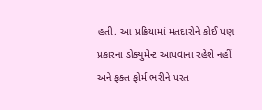હતી. આ પ્રક્રિયામાં મતદારોને કોઈ પણ પ્રકારના ડોક્યુમેન્ટ આપવાના રહેશે નહીં અને ફક્ત ફોર્મ ભરીને પરત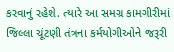કરવાનું રહેશે. ત્યારે આ સમગ્ર કામગીરીમાં જિલ્લા ચૂંટણી તંત્રના કર્મયોગીઓને જરૂરી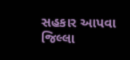સહકાર આપવા જિલ્લા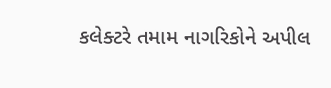કલેક્ટરે તમામ નાગરિકોને અપીલ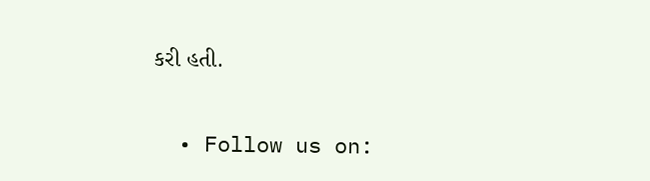કરી હતી.


  • Follow us on: